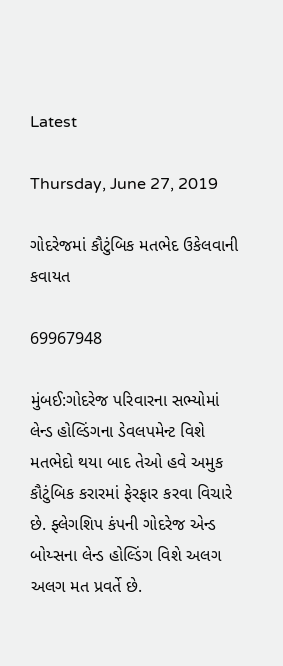Latest

Thursday, June 27, 2019

ગોદરેજમાં કૌટુંબિક મતભેદ ઉકેલવાની કવાયત

69967948

મુંબઈ:ગોદરેજ પરિવારના સભ્યોમાં લેન્ડ હોલ્ડિંગના ડેવલપમેન્ટ વિશે મતભેદો થયા બાદ તેઓ હવે અમુક કૌટુંબિક કરારમાં ફેરફાર કરવા વિચારે છે. ફ્લેગશિપ કંપની ગોદરેજ એન્ડ બોય્સના લેન્ડ હોલ્ડિંગ વિશે અલગ અલગ મત પ્રવર્તે છે.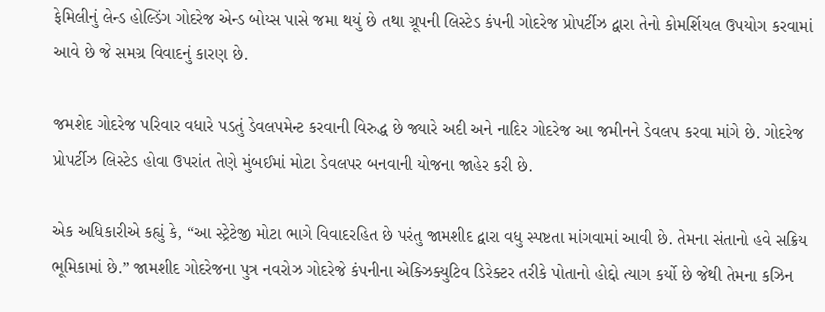ફેમિલીનું લેન્ડ હોલ્ડિંગ ગોદરેજ એન્ડ બોય્સ પાસે જમા થયું છે તથા ગ્રૂપની લિસ્ટેડ કંપની ગોદરેજ પ્રોપર્ટીઝ દ્વારા તેનો કોમર્શિયલ ઉપયોગ કરવામાં આવે છે જે સમગ્ર વિવાદનું કારણ છે.

જમશેદ ગોદરેજ પરિવાર વધારે પડતું ડેવલપમેન્ટ કરવાની વિરુદ્ધ છે જ્યારે અદી અને નાદિર ગોદરેજ આ જમીનને ડેવલપ કરવા માંગે છે. ગોદરેજ પ્રોપર્ટીઝ લિસ્ટેડ હોવા ઉપરાંત તેણે મુંબઈમાં મોટા ડેવલપર બનવાની યોજના જાહેર કરી છે.

એક અધિકારીએ કહ્યું કે, “આ સ્ટ્રેટેજી મોટા ભાગે વિવાદરહિત છે પરંતુ જામશીદ દ્વારા વધુ સ્પષ્ટતા માંગવામાં આવી છે. તેમના સંતાનો હવે સક્રિય ભૂમિકામાં છે.” જામશીદ ગોદરેજના પુત્ર નવરોઝ ગોદરેજે કંપનીના એક્ઝિક્યુટિવ ડિરેક્ટર તરીકે પોતાનો હોદ્દો ત્યાગ કર્યો છે જેથી તેમના કઝિન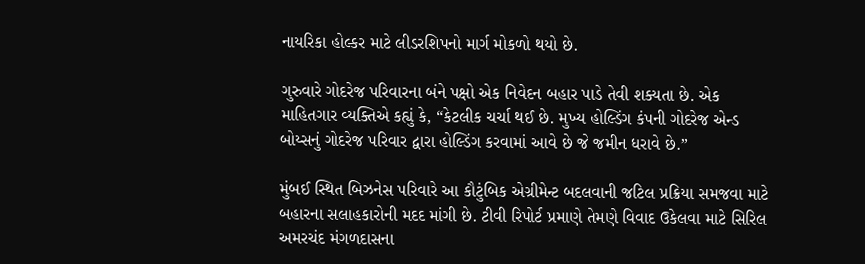નાયરિકા હોલ્કર માટે લીડરશિપનો માર્ગ મોકળો થયો છે.

ગુરુવારે ગોદરેજ પરિવારના બંને પક્ષો એક નિવેદન બહાર પાડે તેવી શક્યતા છે. એક માહિતગાર વ્યક્તિએ કહ્યું કે, “કેટલીક ચર્ચા થઈ છે. મુખ્ય હોલ્ડિંગ કંપની ગોદરેજ એન્ડ બોય્સનું ગોદરેજ પરિવાર દ્વારા હોલ્ડિંગ કરવામાં આવે છે જે જમીન ધરાવે છે.”

મુંબઈ સ્થિત બિઝનેસ પરિવારે આ કૌટુંબિક એગ્રીમેન્ટ બદલવાની જટિલ પ્રક્રિયા સમજવા માટે બહારના સલાહકારોની મદદ માંગી છે. ટીવી રિપોર્ટ પ્રમાણે તેમણે વિવાદ ઉકેલવા માટે સિરિલ અમરચંદ મંગળદાસના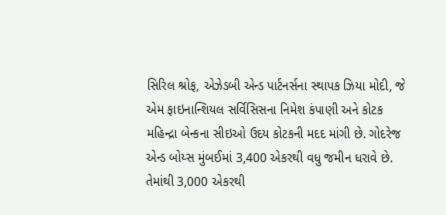સિરિલ શ્રોફ, એઝેડબી એન્ડ પાર્ટનર્સના સ્થાપક ઝિયા મોદી, જે એમ ફાઇનાન્શિયલ સર્વિસિસના નિમેશ કંપાણી અને કોટક મહિન્દ્રા બેન્કના સીઇઓ ઉદય કોટકની મદદ માંગી છે. ગોદરેજ એન્ડ બોય્સ મુંબઈમાં 3,400 એકરથી વધુ જમીન ધરાવે છે. તેમાંથી 3,000 એકરથી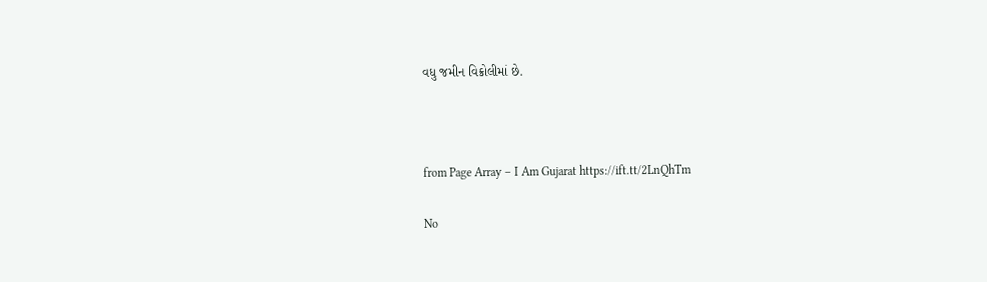વધુ જમીન વિક્રોલીમાં છે.



from Page Array – I Am Gujarat https://ift.tt/2LnQhTm

No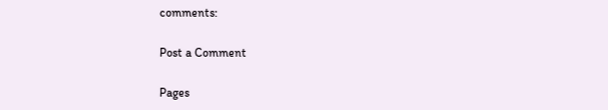comments:

Post a Comment

Pages